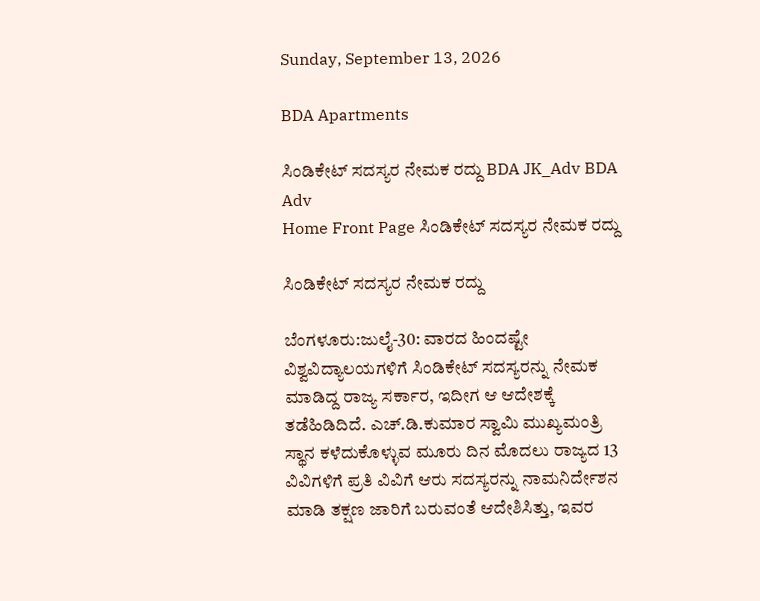Sunday, September 13, 2026

BDA Apartments

ಸಿಂಡಿಕೇಟ್ ಸದಸ್ಯರ ನೇಮಕ ರದ್ದು BDA JK_Adv BDA Adv
Home Front Page ಸಿಂಡಿಕೇಟ್ ಸದಸ್ಯರ ನೇಮಕ ರದ್ದು

ಸಿಂಡಿಕೇಟ್ ಸದಸ್ಯರ ನೇಮಕ ರದ್ದು

ಬೆಂಗಳೂರು:ಜುಲೈ-30: ವಾರದ ಹಿಂದಷ್ಟೇ ವಿಶ್ವವಿದ್ಯಾಲಯಗಳಿಗೆ ಸಿಂಡಿಕೇಟ್ ಸದಸ್ಯರನ್ನು ನೇಮಕ ಮಾಡಿದ್ದ ರಾಜ್ಯ ಸರ್ಕಾರ, ಇದೀಗ ಆ ಆದೇಶಕ್ಕೆ ತಡೆಹಿಡಿದಿದೆ. ಎಚ್.ಡಿ.ಕುಮಾರ ಸ್ವಾಮಿ ಮುಖ್ಯಮಂತ್ರಿ ಸ್ಥಾನ ಕಳೆದುಕೊಳ್ಳುವ ಮೂರು ದಿನ ಮೊದಲು ರಾಜ್ಯದ 13 ವಿವಿಗಳಿಗೆ ಪ್ರತಿ ವಿವಿಗೆ ಆರು ಸದಸ್ಯರನ್ನು ನಾಮನಿರ್ದೇಶನ ಮಾಡಿ ತಕ್ಷಣ ಜಾರಿಗೆ ಬರುವಂತೆ ಆದೇಶಿಸಿತ್ತು, ಇವರ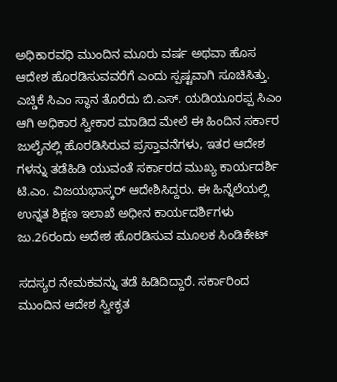ಅಧಿಕಾರವಧಿ ಮುಂದಿನ ಮೂರು ವರ್ಷ ಅಥವಾ ಹೊಸ ಆದೇಶ ಹೊರಡಿಸುವವರೆಗೆ ಎಂದು ಸ್ಪಷ್ಟವಾಗಿ ಸೂಚಿಸಿತ್ತು. ಎಚ್ಡಿಕೆ ಸಿಎಂ ಸ್ಥಾನ ತೊರೆದು ಬಿ.ಎಸ್. ಯಡಿಯೂರಪ್ಪ ಸಿಎಂ ಆಗಿ ಅಧಿಕಾರ ಸ್ವೀಕಾರ ಮಾಡಿದ ಮೇಲೆ ಈ ಹಿಂದಿನ ಸರ್ಕಾರ ಜುಲೈನಲ್ಲಿ ಹೊರಡಿಸಿರುವ ಪ್ರಸ್ತಾವನೆಗಳು, ಇತರ ಆದೇಶ ಗಳನ್ನು ತಡೆಹಿಡಿ ಯುವಂತೆ ಸರ್ಕಾರದ ಮುಖ್ಯ ಕಾರ್ಯದರ್ಶಿ ಟಿ.ಎಂ. ವಿಜಯಭಾಸ್ಕರ್ ಆದೇಶಿಸಿದ್ದರು. ಈ ಹಿನ್ನೆಲೆಯಲ್ಲಿ ಉನ್ನತ ಶಿಕ್ಷಣ ಇಲಾಖೆ ಅಧೀನ ಕಾರ್ಯದರ್ಶಿಗಳು ಜು.26ರಂದು ಅದೇಶ ಹೊರಡಿಸುವ ಮೂಲಕ ಸಿಂಡಿಕೇಟ್

ಸದಸ್ಯರ ನೇಮಕವನ್ನು ತಡೆ ಹಿಡಿದಿದ್ದಾರೆ. ಸರ್ಕಾರಿಂದ ಮುಂದಿನ ಆದೇಶ ಸ್ವೀಕೃತ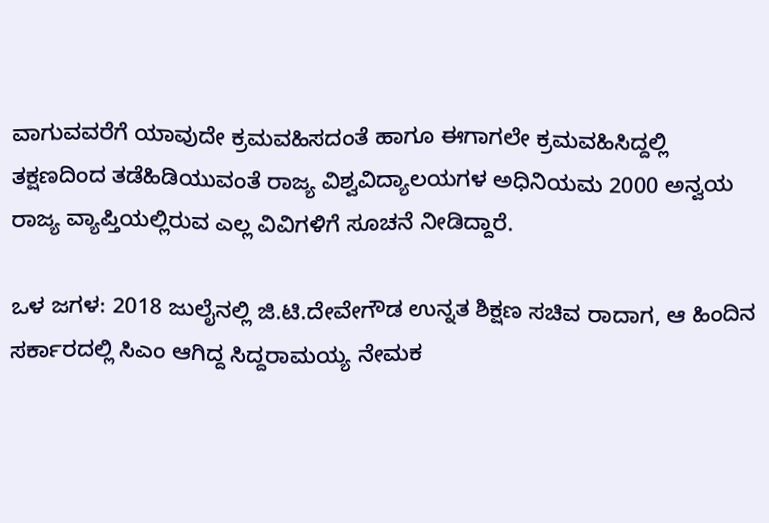ವಾಗುವವರೆಗೆ ಯಾವುದೇ ಕ್ರಮವಹಿಸದಂತೆ ಹಾಗೂ ಈಗಾಗಲೇ ಕ್ರಮವಹಿಸಿದ್ದಲ್ಲಿ ತಕ್ಷಣದಿಂದ ತಡೆಹಿಡಿಯುವಂತೆ ರಾಜ್ಯ ವಿಶ್ವವಿದ್ಯಾಲಯಗಳ ಅಧಿನಿಯಮ 2000 ಅನ್ವಯ ರಾಜ್ಯ ವ್ಯಾಪ್ತಿಯಲ್ಲಿರುವ ಎಲ್ಲ ವಿವಿಗಳಿಗೆ ಸೂಚನೆ ನೀಡಿದ್ದಾರೆ.

ಒಳ ಜಗಳ: 2018 ಜುಲೈನಲ್ಲಿ ಜಿ.ಟಿ.ದೇವೇಗೌಡ ಉನ್ನತ ಶಿಕ್ಷಣ ಸಚಿವ ರಾದಾಗ, ಆ ಹಿಂದಿನ ಸರ್ಕಾರದಲ್ಲಿ ಸಿಎಂ ಆಗಿದ್ದ ಸಿದ್ದರಾಮಯ್ಯ ನೇಮಕ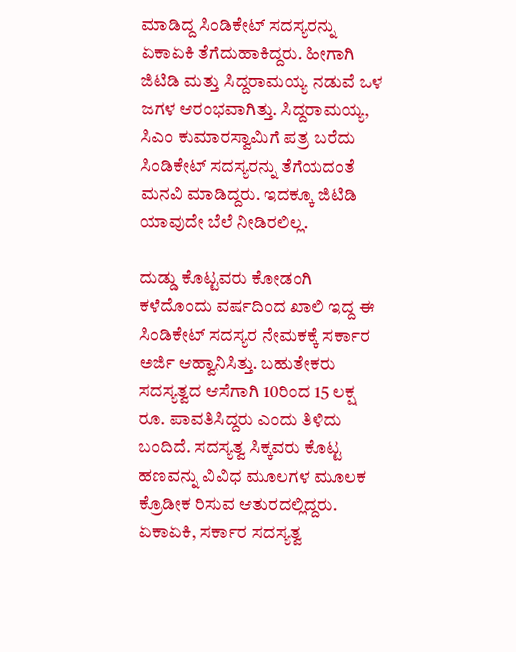ಮಾಡಿದ್ದ ಸಿಂಡಿಕೇಟ್ ಸದಸ್ಯರನ್ನು ಏಕಾಏಕಿ ತೆಗೆದುಹಾಕಿದ್ದರು. ಹೀಗಾಗಿ ಜಿಟಿಡಿ ಮತ್ತು ಸಿದ್ದರಾಮಯ್ಯ ನಡುವೆ ಒಳ ಜಗಳ ಆರಂಭವಾಗಿತ್ತು. ಸಿದ್ದರಾಮಯ್ಯ, ಸಿಎಂ ಕುಮಾರಸ್ವಾಮಿಗೆ ಪತ್ರ ಬರೆದು ಸಿಂಡಿಕೇಟ್ ಸದಸ್ಯರನ್ನು ತೆಗೆಯದಂತೆ ಮನವಿ ಮಾಡಿದ್ದರು. ಇದಕ್ಕೂ ಜಿಟಿಡಿ ಯಾವುದೇ ಬೆಲೆ ನೀಡಿರಲಿಲ್ಲ.

ದುಡ್ಡು ಕೊಟ್ಟವರು ಕೋಡಂಗಿ
ಕಳೆದೊಂದು ವರ್ಷದಿಂದ ಖಾಲಿ ಇದ್ದ ಈ ಸಿಂಡಿಕೇಟ್ ಸದಸ್ಯರ ನೇಮಕಕ್ಕೆ ಸರ್ಕಾರ ಅರ್ಜಿ ಆಹ್ವಾನಿಸಿತ್ತು. ಬಹುತೇಕರು ಸದಸ್ಯತ್ವದ ಆಸೆಗಾಗಿ 10ರಿಂದ 15 ಲಕ್ಷ ರೂ. ಪಾವತಿಸಿದ್ದರು ಎಂದು ತಿಳಿದು ಬಂದಿದೆ. ಸದಸ್ಯತ್ವ ಸಿಕ್ಕವರು ಕೊಟ್ಟ ಹಣವನ್ನು ವಿವಿಧ ಮೂಲಗಳ ಮೂಲಕ ಕ್ರೊಡೀಕ ರಿಸುವ ಆತುರದಲ್ಲಿದ್ದರು. ಏಕಾಏಕಿ, ಸರ್ಕಾರ ಸದಸ್ಯತ್ವ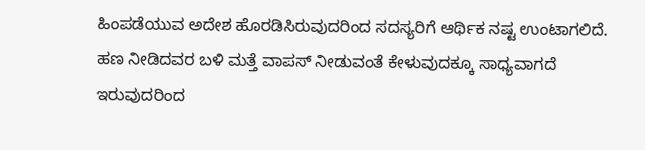ಹಿಂಪಡೆಯುವ ಅದೇಶ ಹೊರಡಿಸಿರುವುದರಿಂದ ಸದಸ್ಯರಿಗೆ ಆರ್ಥಿಕ ನಷ್ಟ ಉಂಟಾಗಲಿದೆ. ಹಣ ನೀಡಿದವರ ಬಳಿ ಮತ್ತೆ ವಾಪಸ್ ನೀಡುವಂತೆ ಕೇಳುವುದಕ್ಕೂ ಸಾಧ್ಯವಾಗದೆ ಇರುವುದರಿಂದ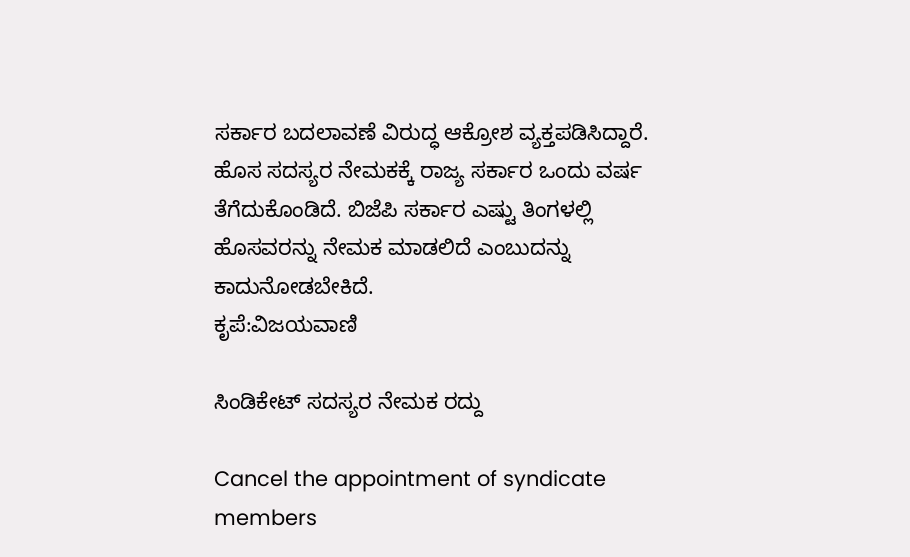ಸರ್ಕಾರ ಬದಲಾವಣೆ ವಿರುದ್ಧ ಆಕ್ರೋಶ ವ್ಯಕ್ತಪಡಿಸಿದ್ದಾರೆ. ಹೊಸ ಸದಸ್ಯರ ನೇಮಕಕ್ಕೆ ರಾಜ್ಯ ಸರ್ಕಾರ ಒಂದು ವರ್ಷ ತೆಗೆದುಕೊಂಡಿದೆ. ಬಿಜೆಪಿ ಸರ್ಕಾರ ಎಷ್ಟು ತಿಂಗಳಲ್ಲಿ ಹೊಸವರನ್ನು ನೇಮಕ ಮಾಡಲಿದೆ ಎಂಬುದನ್ನು ಕಾದುನೋಡಬೇಕಿದೆ.
ಕೃಪೆ:ವಿಜಯವಾಣಿ

ಸಿಂಡಿಕೇಟ್ ಸದಸ್ಯರ ನೇಮಕ ರದ್ದು

Cancel the appointment of syndicate members